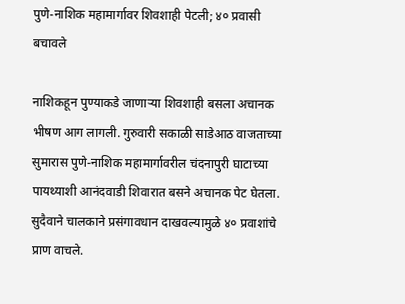पुणे-नाशिक महामार्गावर शिवशाही पेटली; ४० प्रवासी बचावले

नाशिकहून पुण्याकडे जाणाऱ्या शिवशाही बसला अचानक भीषण आग लागली. गुरुवारी सकाळी साडेआठ वाजताच्या सुमारास पुणे-नाशिक महामार्गावरील चंदनापुरी घाटाच्या पायथ्याशी आनंदवाडी शिवारात बसने अचानक पेट घेतला. सुदैवाने चालकाने प्रसंगावधान दाखवल्यामुळे ४० प्रवाशांचे प्राण वाचले.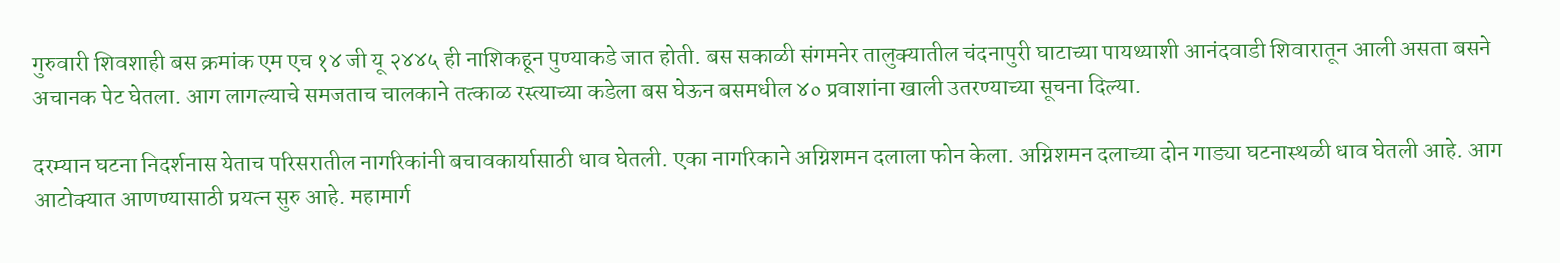गुरुवारी शिवशाही बस क्रमांक एम एच १४ जी यू २४४५ ही नाशिकहून पुण्याकडे जात होती. बस सकाळी संगमनेर तालुक्यातील चंदनापुरी घाटाच्या पायथ्याशी आनंदवाडी शिवारातून आली असता बसने अचानक पेट घेतला. आग लागल्याचे समजताच चालकाने तत्काळ रस्त्याच्या कडेला बस घेऊन बसमधील ४० प्रवाशांना खाली उतरण्याच्या सूचना दिल्या.

दरम्यान घटना निदर्शनास येताच परिसरातील नागरिकांनी बचावकार्यासाठी धाव घेतली. एका नागरिकाने अग्निशमन दलाला फोन केला. अग्निशमन दलाच्या दोन गाड्या घटनास्थळी धाव घेतली आहे. आग आटोक्यात आणण्यासाठी प्रयत्न सुरु आहे. महामार्ग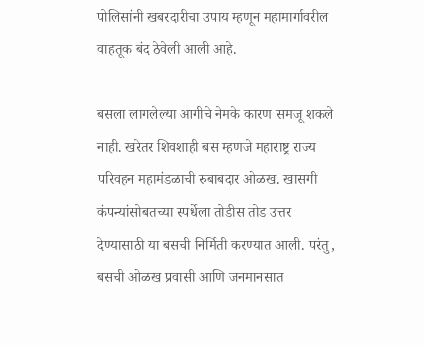पोलिसांनी खबरदारीचा उपाय म्हणून महामार्गावरील वाहतूक बंद ठेवेली आली आहे.

बसला लागलेल्या आगीचे नेमके कारण समजू शकले नाही. खरेतर शिवशाही बस म्हणजे महाराष्ट्र राज्य परिवहन महामंडळाची रुबाबदार ओळख. खासगी कंपन्यांसोबतच्या स्पर्धेला तोडीस तोड उत्तर देण्यासाठी या बसची निर्मिती करण्यात आली. परंतु, बसची ओळख प्रवासी आणि जनमानसात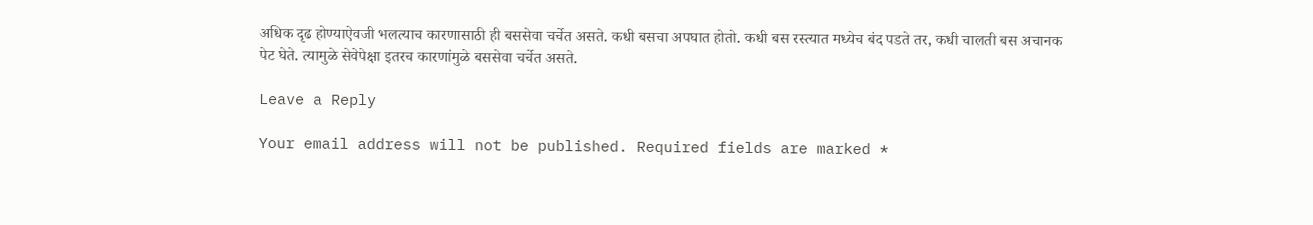अधिक दृढ होण्याऐवजी भलत्याच कारणासाठी ही बससेवा चर्चेत असते. कधी बसचा अपघात होतो. कधी बस रस्त्यात मध्येच बंद पडते तर, कधी चालती बस अचानक पेट घेते. त्यामुळे सेवेपेक्षा इतरच कारणांमुळे बससेवा चर्चेत असते.

Leave a Reply

Your email address will not be published. Required fields are marked *